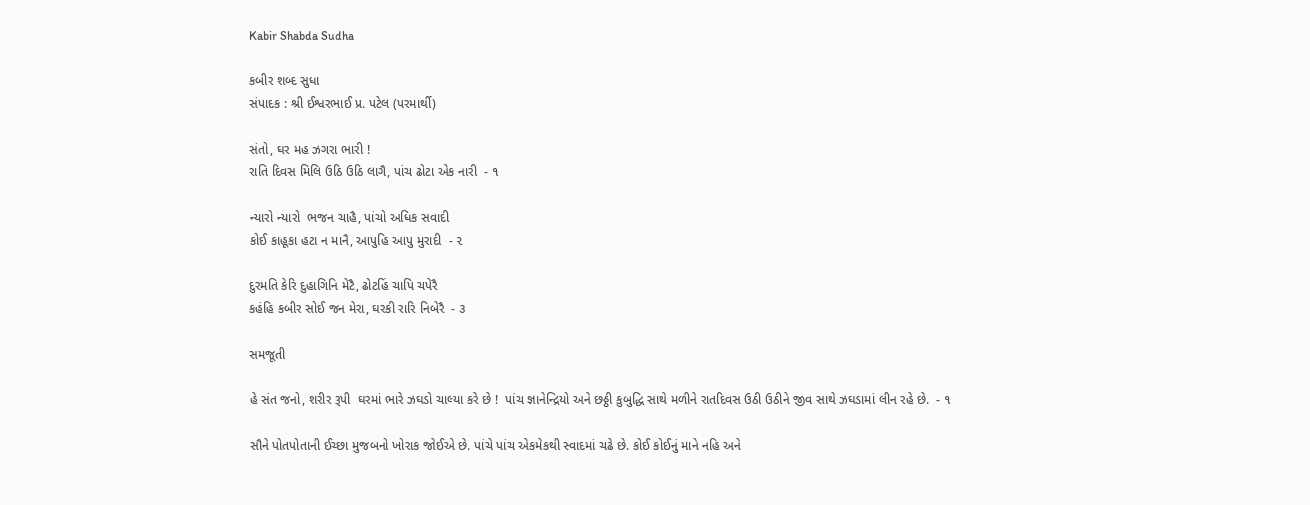Kabir Shabda Sudha

કબીર શબ્દ સુધા
સંપાદક : શ્રી ઈશ્વરભાઈ પ્ર. પટેલ (પરમાર્થી)

સંતો, ઘર મહ ઝગરા ભારી !
રાતિ દિવસ મિલિ ઉઠિ ઉઠિ લાગૈ, પાંચ ઢોટા એક નારી  - ૧

ન્યારો ન્યારો  ભજન ચાહૈ, પાંચો અધિક સવાદી
કોઈ કાહૂકા હટા ન માનૈ, આપુહિ આપુ મુરાદી  - ૨

દુરમતિ કેરિ દુહાગિનિ મેટૈ, ઢોટહિં ચાપિ ચપેરૈ
કહંહિ કબીર સોઈ જન મેરા, ઘરકી રારિ નિબેરૈ  - ૩

સમજૂતી

હે સંત જનો, શરીર રૂપી  ઘરમાં ભારે ઝઘડો ચાલ્યા કરે છે !  પાંચ જ્ઞાનેન્દ્રિયો અને છઠ્ઠી કુબુદ્ધિ સાથે મળીને રાતદિવસ ઉઠી ઉઠીને જીવ સાથે ઝઘડામાં લીન રહે છે.  - ૧

સૌને પોતપોતાની ઈચ્છા મુજબનો ખોરાક જોઈએ છે. પાંચે પાંચ એકમેકથી સ્વાદમાં ચઢે છે. કોઈ કોઈનું માને નહિ અને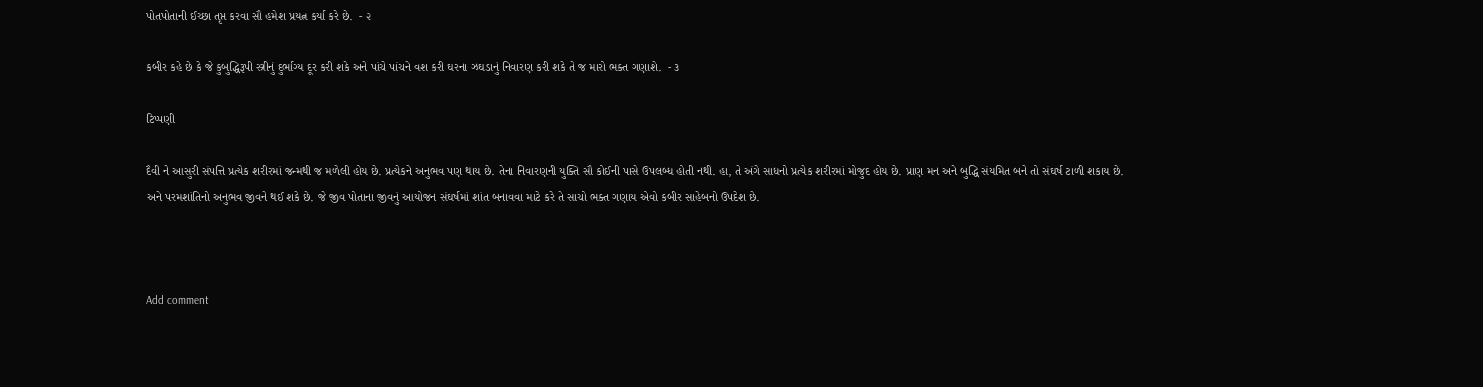પોતપોતાની ઈચ્છા તૃપ્ત કરવા સૌ હમેશ પ્રયત્ન કર્યા કરે છે.  - ૨

કબીર કહે છે કે જે કુબુદ્ધિરૂપી સ્ત્રીનું દુર્ભાગ્ય દૂર કરી શકે અને પાંચે પાંચને વશ કરી ઘરના ઝઘડાનું નિવારણ કરી શકે તે જ મારો ભક્ત ગણાશે.  - ૩

ટિપ્પણી

દૈવી ને આસુરી સંપત્તિ પ્રત્યેક શરીરમાં જન્મથી જ મળેલી હોય છે. પ્રત્યેકને અનુભવ પણ થાય છે. તેના નિવારણની યુક્તિ સૌ કોઈની પાસે ઉપલબ્ધ હોતી નથી. હા, તે અંગે સાધનો પ્રત્યેક શરીરમાં મોજુદ હોય છે. પ્રાણ મન અને બુદ્ધિ સંયમિત બને તો સંઘર્ષ ટાળી શકાય છે. અને પરમશાંતિનો અનુભવ જીવને થઈ શકે છે. જે જીવ પોતાના જીવનું આયોજન સંઘર્ષમાં શાંત બનાવવા માટે કરે તે સાચો ભક્ત ગણાય એવો કબીર સાહેબનો ઉપદેશ છે.



Add comment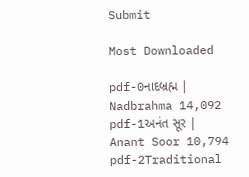Submit

Most Downloaded

pdf-0નાદબ્રહ્મ | Nadbrahma 14,092
pdf-1અનંત સૂર | Anant Soor 10,794
pdf-2Traditional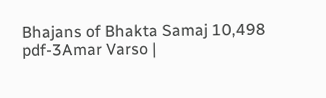Bhajans of Bhakta Samaj 10,498
pdf-3Amar Varso |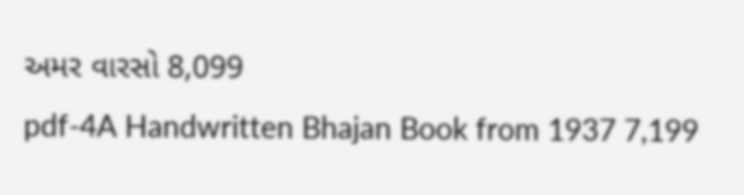અમર વારસો 8,099
pdf-4A Handwritten Bhajan Book from 1937 7,199